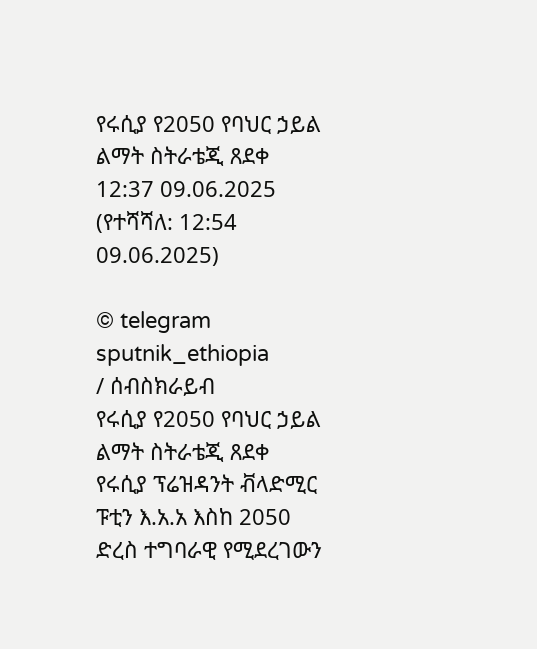የሩሲያ የ2050 የባህር ኃይል ልማት ስትራቴጂ ጸደቀ
12:37 09.06.2025 (የተሻሻለ: 12:54 09.06.2025)

© telegram sputnik_ethiopia
/ ሰብስክራይብ
የሩሲያ የ2050 የባህር ኃይል ልማት ስትራቴጂ ጸደቀ
የሩሲያ ፕሬዝዳንት ቭላድሚር ፑቲን እ.አ.አ እስከ 2050 ድረስ ተግባራዊ የሚደረገውን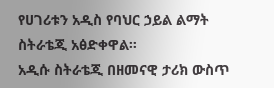የሀገሪቱን አዲስ የባህር ኃይል ልማት ስትራቴጂ አፅድቀዋል።
አዲሱ ስትራቴጂ በዘመናዊ ታሪክ ውስጥ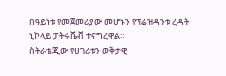በዓይነቱ የመጀመሪያው መሆኑን የፕሬዝዳንቱ ረዳት ኒኮላይ ፓትሩሼቭ ተናግረዋል።
ስትራቴጂው የሀገሪቱን ወቅታዊ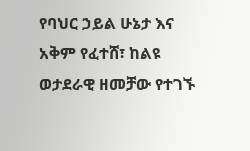የባህር ኃይል ሁኔታ እና አቅም የፈተሸ፣ ከልዩ ወታደራዊ ዘመቻው የተገኙ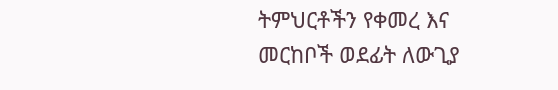ትምህርቶችን የቀመረ እና መርከቦች ወደፊት ለውጊያ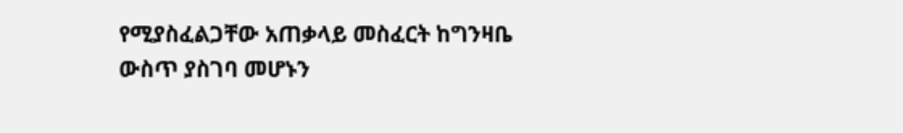የሚያስፈልጋቸው አጠቃላይ መስፈርት ከግንዛቤ ውስጥ ያስገባ መሆኑን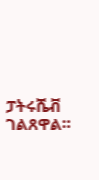ፓትሩሼቭ ገልጸዋል።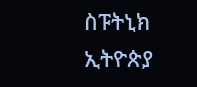ስፑትኒክ ኢትዮጵያ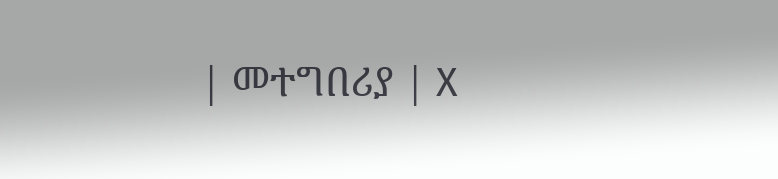| መተግበሪያ | X